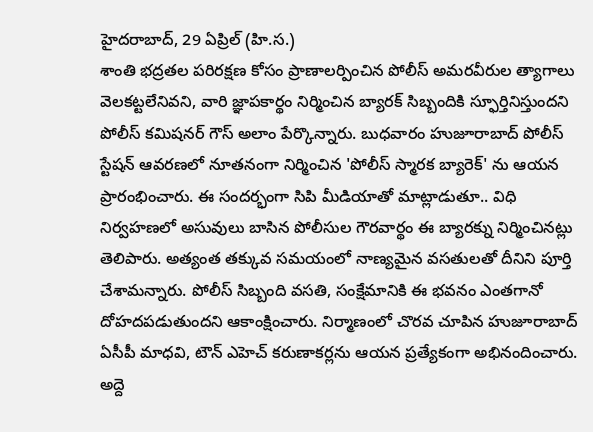హైదరాబాద్, 29 ఏప్రిల్ (హి.స.)
శాంతి భద్రతల పరిరక్షణ కోసం ప్రాణాలర్పించిన పోలీస్ అమరవీరుల త్యాగాలు వెలకట్టలేనివని, వారి జ్ఞాపకార్థం నిర్మించిన బ్యారక్ సిబ్బందికి స్ఫూర్తినిస్తుందని పోలీస్ కమిషనర్ గౌస్ అలాం పేర్కొన్నారు. బుధవారం హుజూరాబాద్ పోలీస్ స్టేషన్ ఆవరణలో నూతనంగా నిర్మించిన 'పోలీస్ స్మారక బ్యారెక్' ను ఆయన ప్రారంభించారు. ఈ సందర్భంగా సిపి మీడియాతో మాట్లాడుతూ.. విధి నిర్వహణలో అసువులు బాసిన పోలీసుల గౌరవార్థం ఈ బ్యారక్ను నిర్మించినట్లు తెలిపారు. అత్యంత తక్కువ సమయంలో నాణ్యమైన వసతులతో దీనిని పూర్తి చేశామన్నారు. పోలీస్ సిబ్బంది వసతి, సంక్షేమానికి ఈ భవనం ఎంతగానో దోహదపడుతుందని ఆకాంక్షించారు. నిర్మాణంలో చొరవ చూపిన హుజూరాబాద్ ఏసీపీ మాధవి, టౌన్ ఎహెచ్ కరుణాకర్లను ఆయన ప్రత్యేకంగా అభినందించారు.
అద్దె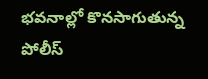భవనాల్లో కొనసాగుతున్న పోలీస్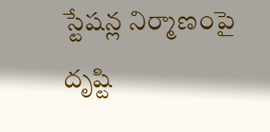స్టేషన్ల నిర్మాణంపై దృష్టి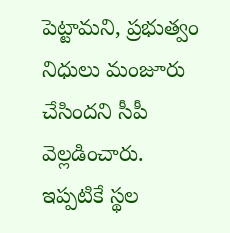పెట్టామని, ప్రభుత్వం నిధులు మంజూరు చేసిందని సీపీ వెల్లడించారు. ఇప్పటికే స్థల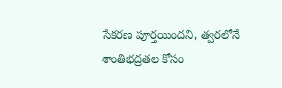సేకరణ పూర్తయిందని, త్వరలోనే శాంతిభద్రతల కోసం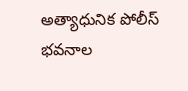అత్యాధునిక పోలీస్ భవనాల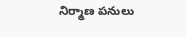నిర్మాణ పనులు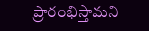ప్రారంభిస్తామని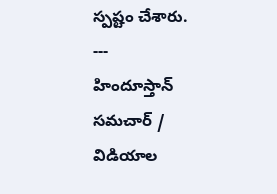స్పష్టం చేశారు.
---
హిందూస్తాన్ సమచార్ / విడియాల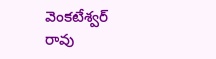వెంకటేశ్వర్ రావు